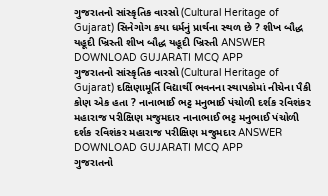ગુજરાતનો સાંસ્કૃતિક વારસો (Cultural Heritage of Gujarat) સિનેગોગ કયા ધર્મનું પ્રાર્થના સ્થળ છે ? શીખ બૌદ્ધ યહૂદી ખ્રિસ્તી શીખ બૌદ્ધ યહૂદી ખ્રિસ્તી ANSWER DOWNLOAD GUJARATI MCQ APP
ગુજરાતનો સાંસ્કૃતિક વારસો (Cultural Heritage of Gujarat) દક્ષિણામૂર્તિ વિદ્યાર્થી ભવનના સ્થાપકોમાં નીચેના પૈકી કોણ એક હતા ? નાનાભાઈ ભટ્ટ મનુભાઈ પંચોળી દર્શક રવિશંકર મહારાજ પરીક્ષિણ મજુમદાર નાનાભાઈ ભટ્ટ મનુભાઈ પંચોળી દર્શક રવિશંકર મહારાજ પરીક્ષિણ મજુમદાર ANSWER DOWNLOAD GUJARATI MCQ APP
ગુજરાતનો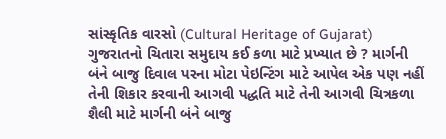સાંસ્કૃતિક વારસો (Cultural Heritage of Gujarat) ગુજરાતનો ચિતારા સમુદાય કઈ કળા માટે પ્રખ્યાત છે ? માર્ગની બંને બાજુ દિવાલ પરના મોટા પેઇન્ટિંગ માટે આપેલ એક પણ નહીં તેની શિકાર કરવાની આગવી પદ્ધતિ માટે તેની આગવી ચિત્રકળા શૈલી માટે માર્ગની બંને બાજુ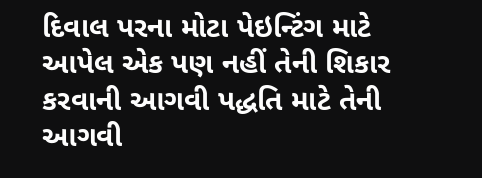દિવાલ પરના મોટા પેઇન્ટિંગ માટે આપેલ એક પણ નહીં તેની શિકાર કરવાની આગવી પદ્ધતિ માટે તેની આગવી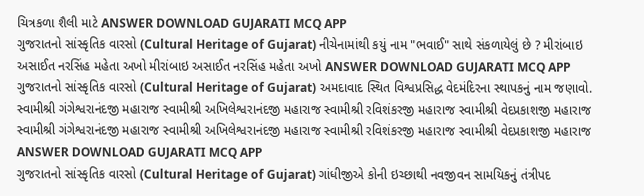ચિત્રકળા શૈલી માટે ANSWER DOWNLOAD GUJARATI MCQ APP
ગુજરાતનો સાંસ્કૃતિક વારસો (Cultural Heritage of Gujarat) નીચેનામાંથી કયું નામ "ભવાઈ" સાથે સંકળાયેલું છે ? મીરાંબાઇ અસાઈત નરસિંહ મહેતા અખો મીરાંબાઇ અસાઈત નરસિંહ મહેતા અખો ANSWER DOWNLOAD GUJARATI MCQ APP
ગુજરાતનો સાંસ્કૃતિક વારસો (Cultural Heritage of Gujarat) અમદાવાદ સ્થિત વિશ્વપ્રસિદ્ધ વેદમંદિરના સ્થાપકનું નામ જણાવો. સ્વામીશ્રી ગંગેશ્વરાનંદજી મહારાજ સ્વામીશ્રી અખિલેશ્વરાનંદજી મહારાજ સ્વામીશ્રી રવિશંકરજી મહારાજ સ્વામીશ્રી વેદપ્રકાશજી મહારાજ સ્વામીશ્રી ગંગેશ્વરાનંદજી મહારાજ સ્વામીશ્રી અખિલેશ્વરાનંદજી મહારાજ સ્વામીશ્રી રવિશંકરજી મહારાજ સ્વામીશ્રી વેદપ્રકાશજી મહારાજ ANSWER DOWNLOAD GUJARATI MCQ APP
ગુજરાતનો સાંસ્કૃતિક વારસો (Cultural Heritage of Gujarat) ગાંધીજીએ કોની ઇચ્છાથી નવજીવન સામયિકનું તંત્રીપદ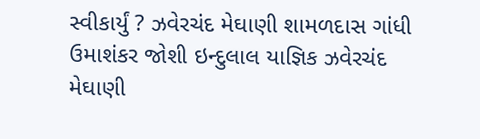સ્વીકાર્યું ? ઝવેરચંદ મેઘાણી શામળદાસ ગાંધી ઉમાશંકર જોશી ઇન્દુલાલ યાજ્ઞિક ઝવેરચંદ મેઘાણી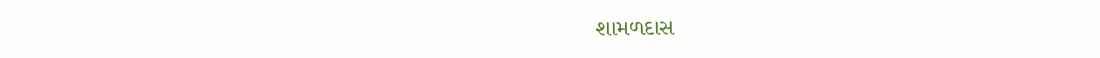શામળદાસ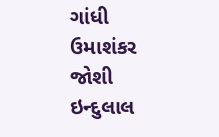ગાંધી ઉમાશંકર જોશી ઇન્દુલાલ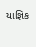યાજ્ઞિક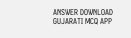ANSWER DOWNLOAD GUJARATI MCQ APP